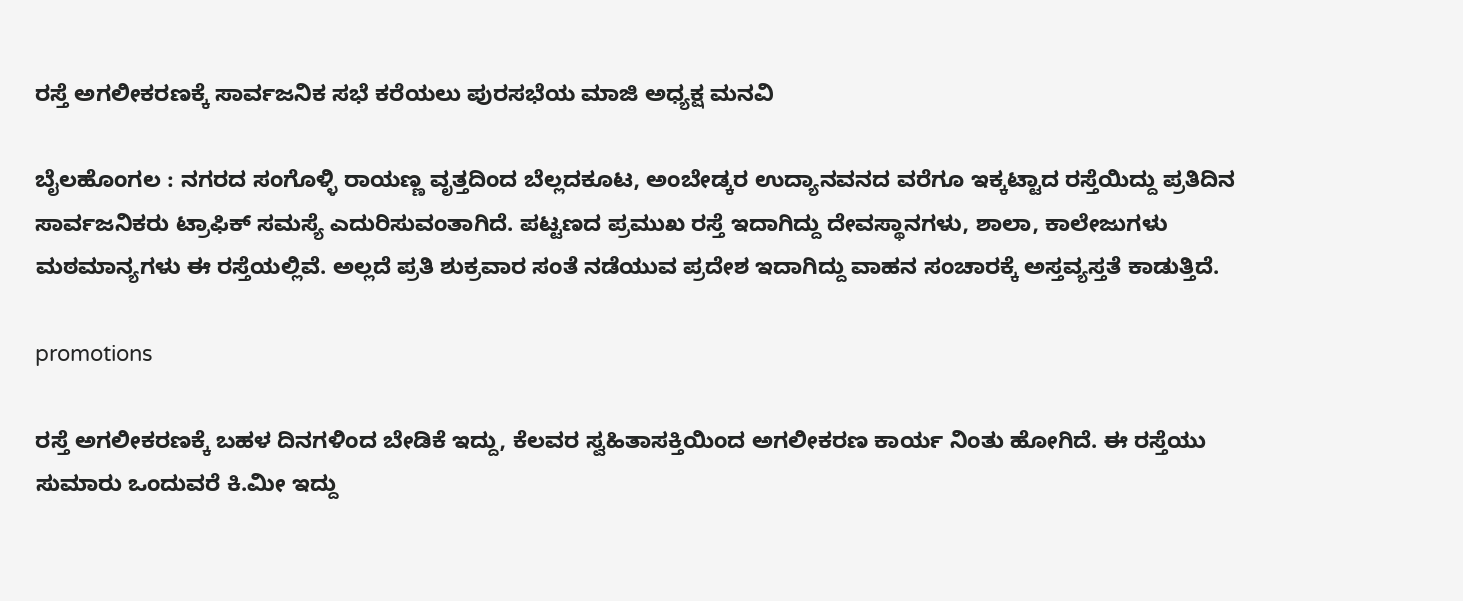ರಸ್ತೆ ಅಗಲೀಕರಣಕ್ಕೆ ಸಾರ್ವಜನಿಕ ಸಭೆ ಕರೆಯಲು ಪುರಸಭೆಯ ಮಾಜಿ ಅಧ್ಯಕ್ಷ ಮನವಿ

ಬೈಲಹೊಂಗಲ : ನಗರದ ಸಂಗೊಳ್ಳಿ ರಾಯಣ್ಣ ವೃತ್ತದಿಂದ ಬೆಲ್ಲದಕೂಟ, ಅಂಬೇಡ್ಕರ ಉದ್ಯಾನವನದ ವರೆಗೂ ಇಕ್ಕಟ್ಟಾದ ರಸ್ತೆಯಿದ್ದು ಪ್ರತಿದಿನ ಸಾರ್ವಜನಿಕರು ಟ್ರಾಫಿಕ್ ಸಮಸ್ಯೆ ಎದುರಿಸುವಂತಾಗಿದೆ. ಪಟ್ಟಣದ ಪ್ರಮುಖ ರಸ್ತೆ ಇದಾಗಿದ್ದು ದೇವಸ್ಥಾನಗಳು, ಶಾಲಾ, ಕಾಲೇಜುಗಳು ಮಠಮಾನ್ಯಗಳು ಈ ರಸ್ತೆಯಲ್ಲಿವೆ. ಅಲ್ಲದೆ ಪ್ರತಿ ಶುಕ್ರವಾರ ಸಂತೆ ನಡೆಯುವ ಪ್ರದೇಶ ಇದಾಗಿದ್ದು ವಾಹನ ಸಂಚಾರಕ್ಕೆ ಅಸ್ತವ್ಯಸ್ತತೆ ಕಾಡುತ್ತಿದೆ.

promotions

ರಸ್ತೆ ಅಗಲೀಕರಣಕ್ಕೆ ಬಹಳ ದಿನಗಳಿಂದ ಬೇಡಿಕೆ ಇದ್ದು, ಕೆಲವರ ಸ್ವಹಿತಾಸಕ್ತಿಯಿಂದ ಅಗಲೀಕರಣ ಕಾರ್ಯ ನಿಂತು ಹೋಗಿದೆ. ಈ ರಸ್ತೆಯು ಸುಮಾರು ಒಂದುವರೆ ಕಿ.ಮೀ ಇದ್ದು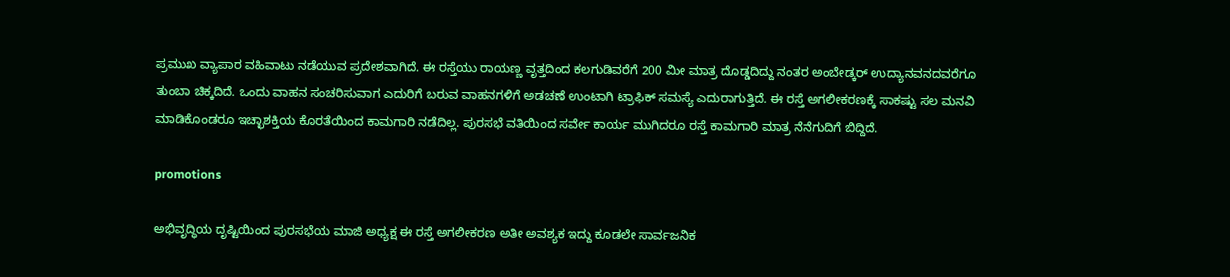ಪ್ರಮುಖ ವ್ಯಾಪಾರ ವಹಿವಾಟು ನಡೆಯುವ ಪ್ರದೇಶವಾಗಿದೆ. ಈ ರಸ್ತೆಯು ರಾಯಣ್ಣ ವೃತ್ತದಿಂದ ಕಲಗುಡಿವರೆಗೆ 200 ಮೀ ಮಾತ್ರ ದೊಡ್ಡದಿದ್ದು ನಂತರ ಅಂಬೇಡ್ಕರ್ ಉದ್ಯಾನವನದವರೆಗೂ ತುಂಬಾ ಚಿಕ್ಕದಿದೆ. ಒಂದು ವಾಹನ ಸಂಚರಿಸುವಾಗ ಎದುರಿಗೆ ಬರುವ ವಾಹನಗಳಿಗೆ ಅಡಚಣೆ ಉಂಟಾಗಿ ಟ್ರಾಫಿಕ್ ಸಮಸ್ಯೆ ಎದುರಾಗುತ್ತಿದೆ. ಈ ರಸ್ತೆ ಅಗಲೀಕರಣಕ್ಕೆ ಸಾಕಷ್ಟು ಸಲ ಮನವಿ ಮಾಡಿಕೊಂಡರೂ ಇಚ್ಛಾಶಕ್ತಿಯ ಕೊರತೆಯಿಂದ ಕಾಮಗಾರಿ ನಡೆದಿಲ್ಲ. ಪುರಸಭೆ ವತಿಯಿಂದ ಸರ್ವೇ ಕಾರ್ಯ ಮುಗಿದರೂ ರಸ್ತೆ ಕಾಮಗಾರಿ ಮಾತ್ರ ನೆನೆಗುದಿಗೆ ಬಿದ್ದಿದೆ.

promotions

ಅಭಿವೃದ್ಧಿಯ ದೃಷ್ಟಿಯಿಂದ ಪುರಸಭೆಯ ಮಾಜಿ ಅಧ್ಯಕ್ಷ ಈ ರಸ್ತೆ ಅಗಲೀಕರಣ ಅತೀ ಅವಶ್ಯಕ ಇದ್ದು ಕೂಡಲೇ ಸಾರ್ವಜನಿಕ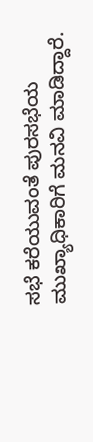ಸಭೆ ಕರೆಯುವಂತೆ ಪುರಸಭೆಯ ಮುಖ್ಯಾಧಿಕಾರಿಗೆ ಮನವಿ ಮಾಡಿದ್ದಾರೆ.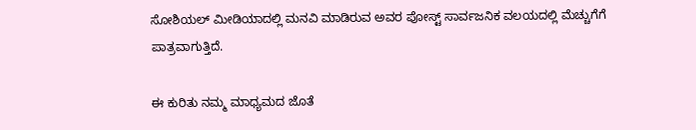ಸೋಶಿಯಲ್ ಮೀಡಿಯಾದಲ್ಲಿ ಮನವಿ ಮಾಡಿರುವ ಅವರ ಪೋಸ್ಟ್ ಸಾರ್ವಜನಿಕ ವಲಯದಲ್ಲಿ ಮೆಚ್ಚುಗೆಗೆ ಪಾತ್ರವಾಗುತ್ತಿದೆ.

ಈ ಕುರಿತು ನಮ್ಮ ಮಾಧ್ಯಮದ ಜೊತೆ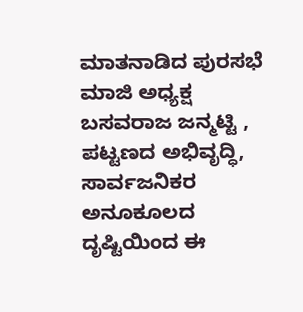ಮಾತನಾಡಿದ ಪುರಸಭೆ ಮಾಜಿ ಅಧ್ಯಕ್ಷ ಬಸವರಾಜ ಜನ್ಮಟ್ಟಿ , ಪಟ್ಟಣದ ಅಭಿವೃದ್ಧಿ, ಸಾರ್ವಜನಿಕರ ಅನೂಕೂಲದ   ದೃಷ್ಟಿಯಿಂದ ಈ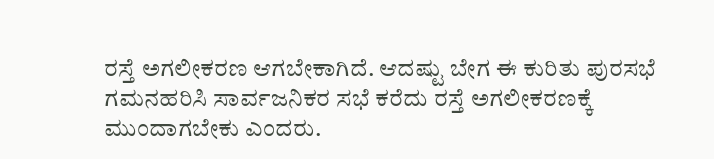ರಸ್ತೆ ಅಗಲೀಕರಣ ಆಗಬೇಕಾಗಿದೆ. ಆದಷ್ಟು ಬೇಗ ಈ ಕುರಿತು ಪುರಸಭೆ ಗಮನಹರಿಸಿ ಸಾರ್ವಜನಿಕರ ಸಭೆ ಕರೆದು ರಸ್ತೆ ಅಗಲೀಕರಣಕ್ಕೆ ಮುಂದಾಗಬೇಕು ಎಂದರು.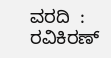ವರದಿ  : ರವಿಕಿರಣ್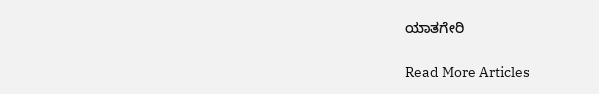ಯಾತಗೇರಿ

Read More Articles